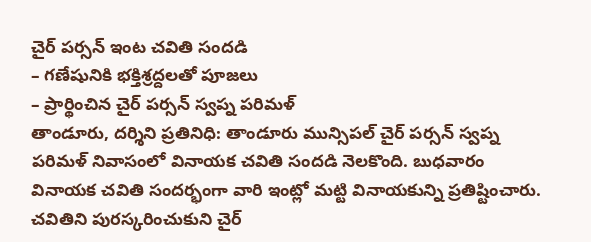చైర్ పర్సన్ ఇంట చవితి సందడి
– గణేషునికి భక్తిశ్రద్దలతో పూజలు
– ప్రార్థించిన చైర్ పర్సన్ స్వప్న పరిమళ్
తాండూరు, దర్శిని ప్రతినిధి: తాండూరు మున్సిపల్ చైర్ పర్సన్ స్వప్న పరిమళ్ నివాసంలో వినాయక చవితి సందడి నెలకొంది. బుధవారం వినాయక చవితి సందర్భంగా వారి ఇంట్లో మట్టి వినాయకున్ని ప్రతిష్టించారు. చవితిని పురస్కరించుకుని చైర్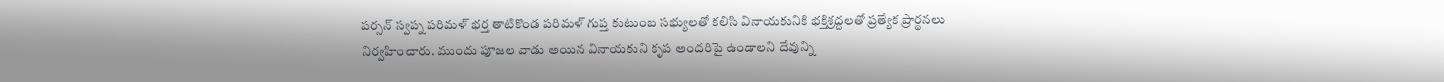పర్సన్ స్వప్న పరిమళ్ భర్త తాటికొండ పరిమళ్ గుప్త కుటుంబ సభ్యులతో కలిసి వినాయకునికి భక్తిశ్రద్దలతో ప్రత్యేక ప్రార్థనలు నిర్వహించారు. ముందు పూజల వాడు అయిన వినాయకుని కృప అందరిపై ఉండాలని దేవున్ని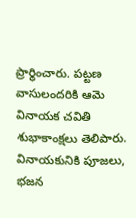ప్రార్థించారు. పట్టణ వాసులందరికి ఆమె వినాయక చవితి శుభాకాంక్షలు తెలిపారు. వినాయకునికి పూజలు, భజన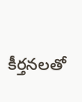కీర్తనలతో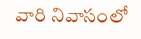వారి నివాసంలో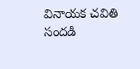వినాయక చవితి సందడి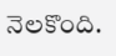నెలకొంది.